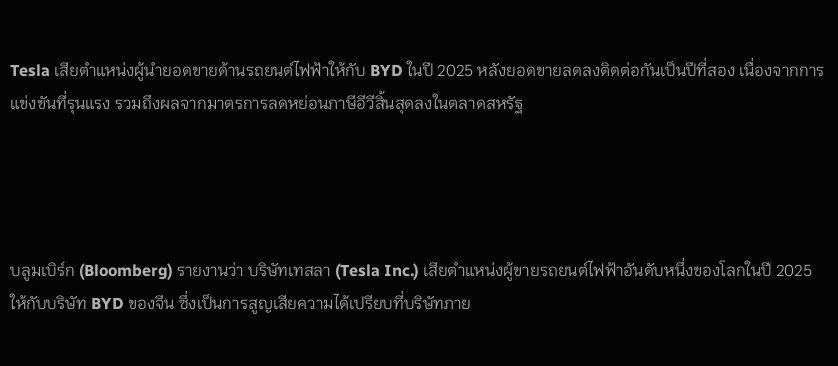Tesla เสียตำแหน่งผู้นำยอดขายด้านรถยนต์ไฟฟ้าให้กับ BYD ในปี 2025 หลังยอดขายลดลงติดต่อกันเป็นปีที่สอง เนื่องจากการแข่งขันที่รุนแรง รวมถึงผลจากมาตรการลดหย่อนภาษีอีวีสิ้นสุดลงในตลาดสหรัฐ




บลูมเบิร์ก (Bloomberg) รายงานว่า บริษัทเทสลา (Tesla Inc.) เสียตำแหน่งผู้ขายรถยนต์ไฟฟ้าอันดับหนึ่งของโลกในปี 2025 ให้กับบริษัท BYD ของจีน ซึ่งเป็นการสูญเสียความได้เปรียบที่บริษัทภาย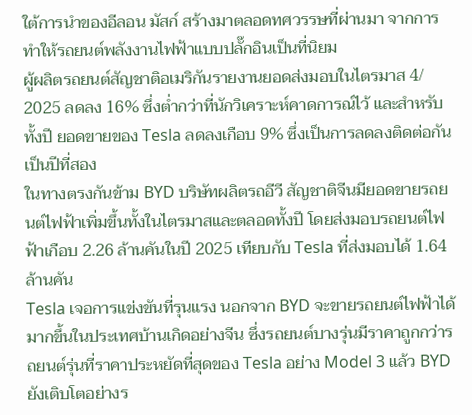ใต้การนำของอีลอน มัสก์ สร้างมาตลอดทศวรรษที่ผ่านมา จากการทำให้รถยนต์พลังงานไฟฟ้าแบบปลั๊กอินเป็นที่นิยม
ผู้ผลิตรถยนต์สัญชาติอเมริกันรายงานยอดส่งมอบในไตรมาส 4/ 2025 ลดลง 16% ซึ่งต่ำกว่าที่นักวิเคราะห์คาดการณ์ไว้ และสำหรับทั้งปี ยอดขายของ Tesla ลดลงเกือบ 9% ซึ่งเป็นการลดลงติดต่อกันเป็นปีที่สอง
ในทางตรงกันข้าม BYD บริษัทผลิตรถอีวี สัญชาติจีนมียอดขายรถยนต์ไฟฟ้าเพิ่มขึ้นทั้งในไตรมาสและตลอดทั้งปี โดยส่งมอบรถยนต์ไฟฟ้าเกือบ 2.26 ล้านคันในปี 2025 เทียบกับ Tesla ที่ส่งมอบได้ 1.64 ล้านคัน
Tesla เจอการแข่งขันที่รุนแรง นอกจาก BYD จะขายรถยนต์ไฟฟ้าได้มากขึ้นในประเทศบ้านเกิดอย่างจีน ซึ่งรถยนต์บางรุ่นมีราคาถูกกว่ารถยนต์รุ่นที่ราคาประหยัดที่สุดของ Tesla อย่าง Model 3 แล้ว BYD ยังเติบโตอย่างร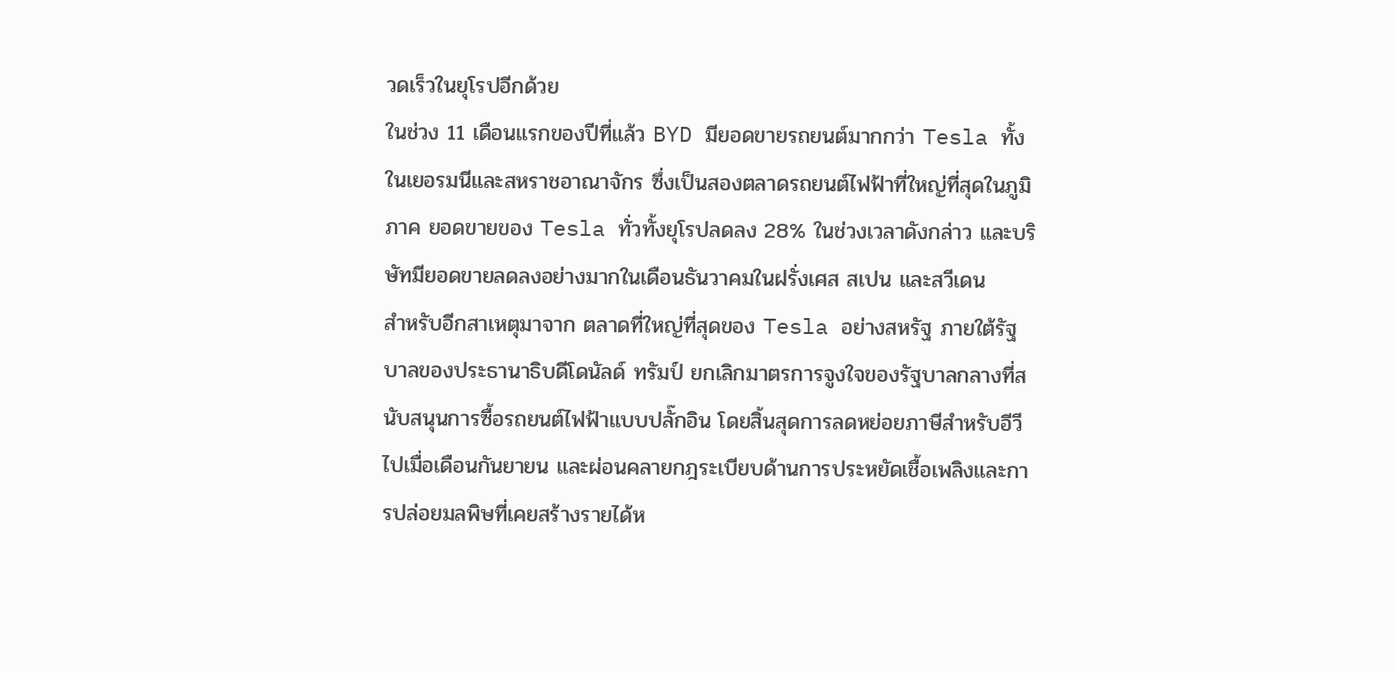วดเร็วในยุโรปอีกด้วย
ในช่วง 11 เดือนแรกของปีที่แล้ว BYD มียอดขายรถยนต์มากกว่า Tesla ทั้งในเยอรมนีและสหราชอาณาจักร ซึ่งเป็นสองตลาดรถยนต์ไฟฟ้าที่ใหญ่ที่สุดในภูมิภาค ยอดขายของ Tesla ทั่วทั้งยุโรปลดลง 28% ในช่วงเวลาดังกล่าว และบริษัทมียอดขายลดลงอย่างมากในเดือนธันวาคมในฝรั่งเศส สเปน และสวีเดน
สำหรับอีกสาเหตุมาจาก ตลาดที่ใหญ่ที่สุดของ Tesla อย่างสหรัฐ ภายใต้รัฐบาลของประธานาธิบดีโดนัลด์ ทรัมป์ ยกเลิกมาตรการจูงใจของรัฐบาลกลางที่สนับสนุนการซื้อรถยนต์ไฟฟ้าแบบปลั๊กอิน โดยสิ้นสุดการลดหย่อยภาษีสำหรับอีวีไปเมื่อเดือนกันยายน และผ่อนคลายกฎระเบียบด้านการประหยัดเชื้อเพลิงและการปล่อยมลพิษที่เคยสร้างรายได้ห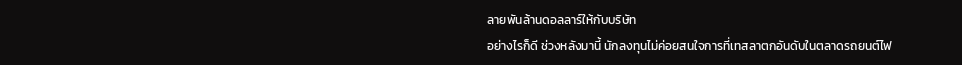ลายพันล้านดอลลาร์ให้กับบริษัท
อย่างไรก็ดี ช่วงหลังมานี้ นักลงทุนไม่ค่อยสนใจการที่เทสลาตกอันดับในตลาดรถยนต์ไฟ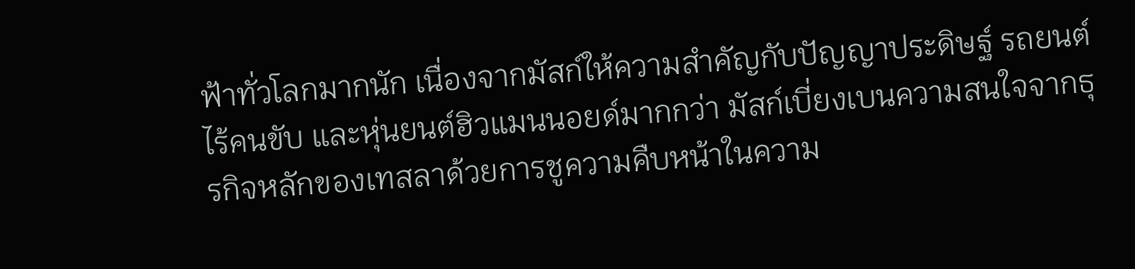ฟ้าทั่วโลกมากนัก เนื่องจากมัสก์ให้ความสำคัญกับปัญญาประดิษฐ์ รถยนต์ไร้คนขับ และหุ่นยนต์ฮิวแมนนอยด์มากกว่า มัสก์เบี่ยงเบนความสนใจจากธุรกิจหลักของเทสลาด้วยการชูความคืบหน้าในความ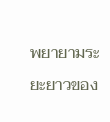พยายามระยะยาวของ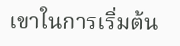เขาในการเริ่มต้น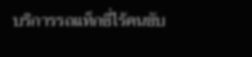บริการรถแท็กซี่ไร้คนขับ